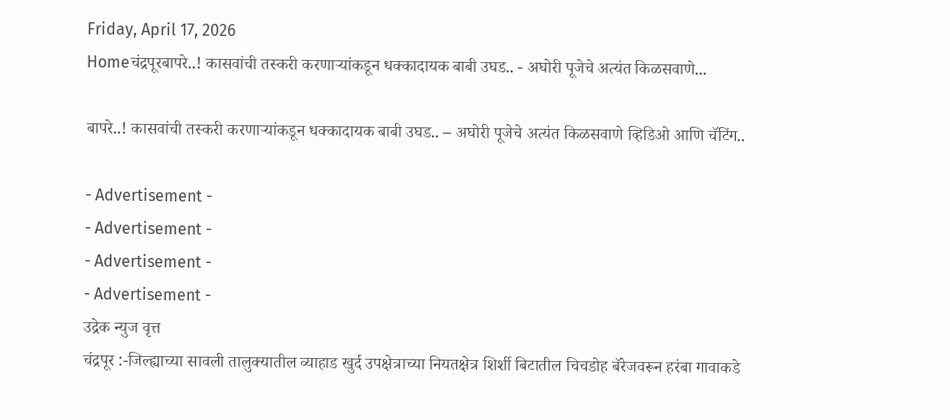Friday, April 17, 2026
Homeचंद्रपूरबापरे..! कासवांची तस्करी करणाऱ्यांकडून धक्कादायक बाबी उघड.. - अघोरी पूजेचे अत्यंत किळसवाणे...

बापरे..! कासवांची तस्करी करणाऱ्यांकडून धक्कादायक बाबी उघड.. – अघोरी पूजेचे अत्यंत किळसवाणे व्हिडिओ आणि चॅटिंग..

- Advertisement -
- Advertisement -
- Advertisement -
- Advertisement -
उद्रेक न्युज वृत्त
चंद्रपूर :-जिल्ह्याच्या सावली तालुक्यातील व्याहाड खुर्द उपक्षेत्राच्या नियतक्षेत्र शिर्शी बिटातील चिचडोह बॅरेजवरून हरंबा गावाकडे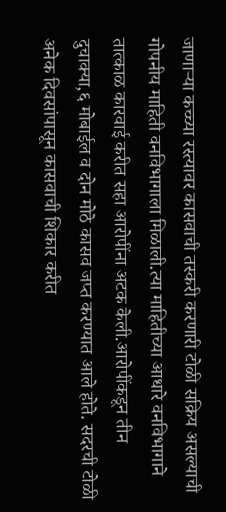जाणाऱ्या कच्च्या रस्त्यावर कासवाची तस्करी करणारी टोळी सक्रिय असल्याची गोपनीय माहिती वनविभागाला मिळाली.त्या माहितीच्या आधारे वनविभागाने तात्काळ कारवाई करीत सहा आरोपींना अटक केली.आरोपींकडून तीन दुचाक्या,६ मोबाईल व दोन मोठे कासव जप्त करण्यात आले होते. सदरची टोळी अनेक दिवसांपासून कासवाची शिकार करीत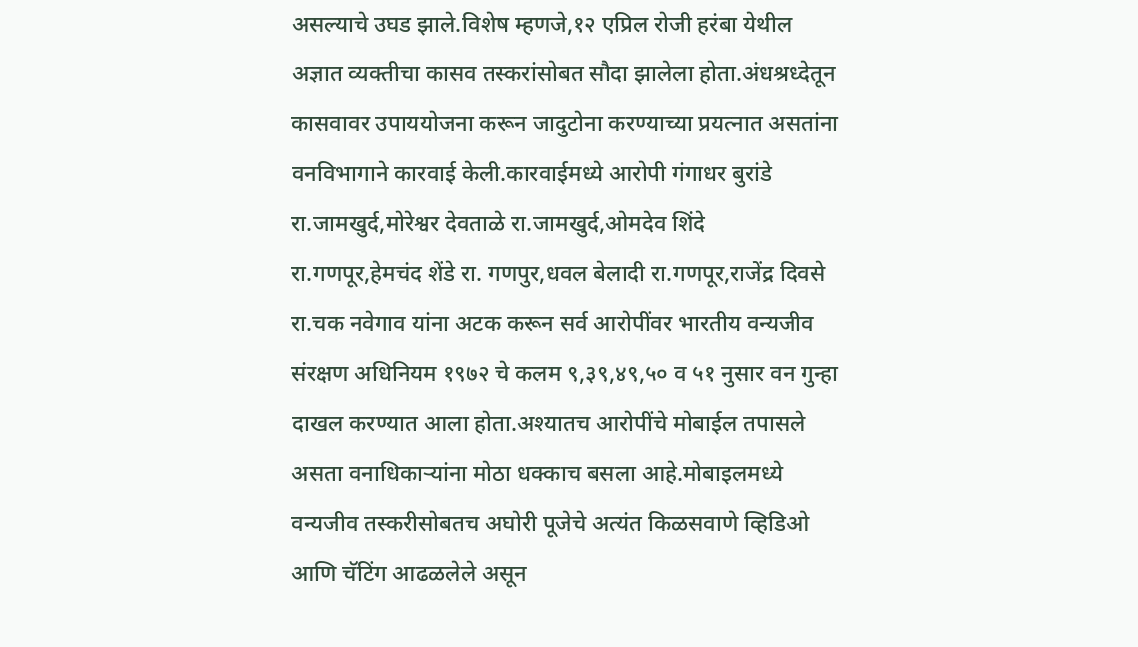असल्याचे उघड झाले.विशेष म्हणजे,१२ एप्रिल रोजी हरंबा येथील अज्ञात व्यक्तीचा कासव तस्करांसोबत सौदा झालेला होता.अंधश्रध्देतून कासवावर उपाययोजना करून जादुटोना करण्याच्या प्रयत्नात असतांना वनविभागाने कारवाई केली.कारवाईमध्ये आरोपी गंगाधर बुरांडे रा.जामखुर्द,मोरेश्वर देवताळे रा.जामखुर्द,ओमदेव शिंदे रा.गणपूर,हेमचंद शेंडे रा. गणपुर,धवल बेलादी रा.गणपूर,राजेंद्र दिवसे रा.चक नवेगाव यांना अटक करून सर्व आरोपींवर भारतीय वन्यजीव संरक्षण अधिनियम १९७२ चे कलम ९,३९,४९,५० व ५१ नुसार वन गुन्हा दाखल करण्यात आला होता.अश्यातच आरोपींचे मोबाईल तपासले असता वनाधिकाऱ्यांना मोठा धक्काच बसला आहे.मोबाइलमध्ये वन्यजीव तस्करीसोबतच अघोरी पूजेचे अत्यंत किळसवाणे व्हिडिओ आणि चॅटिंग आढळलेले असून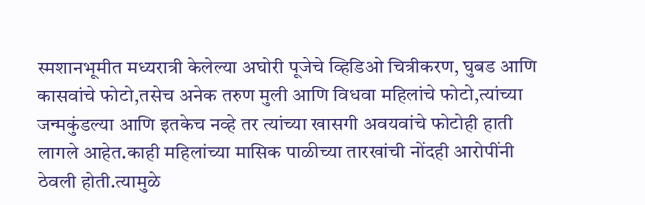स्मशानभूमीत मध्यरात्री केलेल्या अघोरी पूजेचे व्हिडिओ चित्रीकरण, घुबड आणि कासवांचे फोटो,तसेच अनेक तरुण मुली आणि विधवा महिलांचे फोटो,त्यांच्या जन्मकुंडल्या आणि इतकेच नव्हे तर त्यांच्या खासगी अवयवांचे फोटोही हाती लागले आहेत.काही महिलांच्या मासिक पाळीच्या तारखांची नोंदही आरोपींनी ठेवली होती.त्यामुळे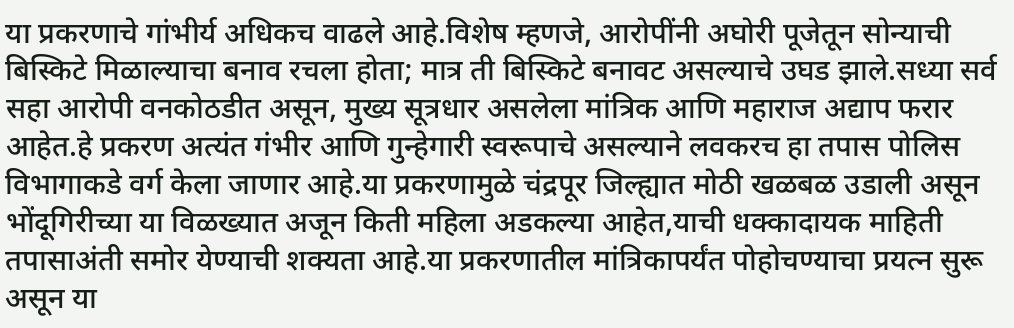या प्रकरणाचे गांभीर्य अधिकच वाढले आहे.विशेष म्हणजे, आरोपींनी अघोरी पूजेतून सोन्याची बिस्किटे मिळाल्याचा बनाव रचला होता; मात्र ती बिस्किटे बनावट असल्याचे उघड झाले.सध्या सर्व सहा आरोपी वनकोठडीत असून, मुख्य सूत्रधार असलेला मांत्रिक आणि महाराज अद्याप फरार आहेत.हे प्रकरण अत्यंत गंभीर आणि गुन्हेगारी स्वरूपाचे असल्याने लवकरच हा तपास पोलिस विभागाकडे वर्ग केला जाणार आहे.या प्रकरणामुळे चंद्रपूर जिल्ह्यात मोठी खळबळ उडाली असून भोंदूगिरीच्या या विळख्यात अजून किती महिला अडकल्या आहेत,याची धक्कादायक माहिती तपासाअंती समोर येण्याची शक्यता आहे.या प्रकरणातील मांत्रिकापर्यंत पोहोचण्याचा प्रयत्न सुरू असून या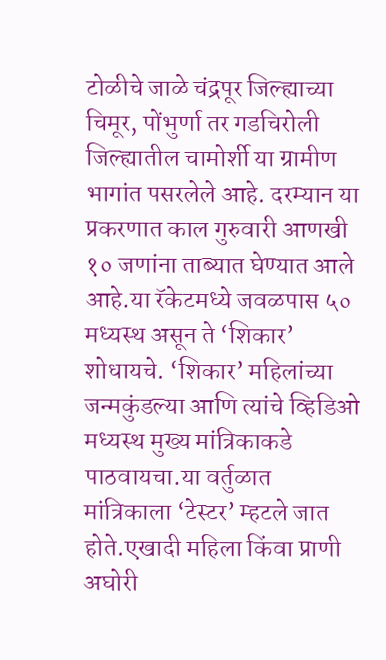टोळीचे जाळे चंद्रपूर जिल्ह्याच्या चिमूर, पोंभुर्णा तर गडचिरोली जिल्ह्यातील चामोर्शी या ग्रामीण भागांत पसरलेले आहे. दरम्यान या प्रकरणात काल गुरुवारी आणखी १० जणांना ताब्यात घेण्यात आले आहे.या रॅकेटमध्ये जवळपास ५० मध्यस्थ असून ते ‘शिकार’ शोधायचे. ‘शिकार’ महिलांच्या जन्मकुंडल्या आणि त्यांचे व्हिडिओ मध्यस्थ मुख्य मांत्रिकाकडे पाठवायचा.या वर्तुळात मांत्रिकाला ‘टेस्टर’ म्हटले जात होते.एखादी महिला किंवा प्राणी अघोरी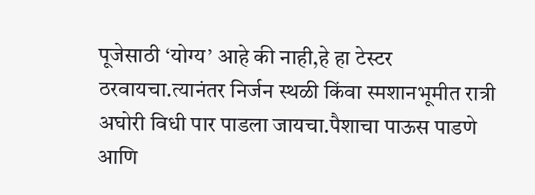पूजेसाठी ‘योग्य’ आहे की नाही,हे हा टेस्टर ठरवायचा.त्यानंतर निर्जन स्थळी किंवा स्मशानभूमीत रात्री अघोरी विधी पार पाडला जायचा.पैशाचा पाऊस पाडणे आणि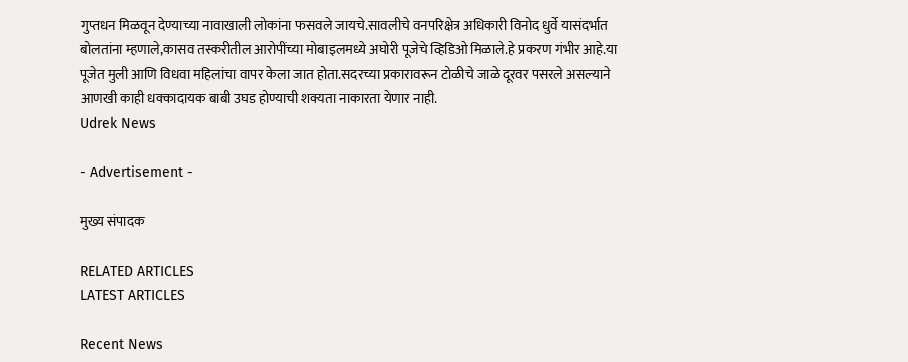गुप्तधन मिळवून देण्याच्या नावाखाली लोकांना फसवले जायचे.सावलीचे वनपरिक्षेत्र अधिकारी विनोद धुर्वे यासंदर्भात बोलतांना म्हणाले,कासव तस्करीतील आरोपींच्या मोबाइलमध्ये अघोरी पूजेचे व्हिडिओ मिळाले.हे प्रकरण गंभीर आहे.या पूजेत मुली आणि विधवा महिलांचा वापर केला जात होता.सदरच्या प्रकारावरून टोळीचे जाळे दूरवर पसरले असल्याने आणखी काही धक्कादायक बाबी उघड होण्याची शक्यता नाकारता येणार नाही.
Udrek News

- Advertisement -

मुख्य संपादक

RELATED ARTICLES
LATEST ARTICLES

Recent News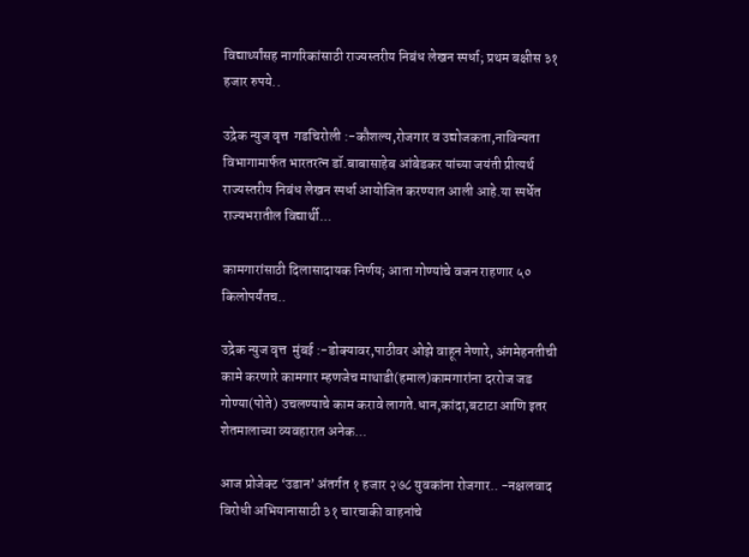विद्यार्थ्यांसह नागरिकांसाठी राज्यस्तरीय निबंध लेखन स्पर्धा; प्रथम बक्षीस ३१ हजार रुपये..

उद्रेक न्युज वृत्त  गडचिरोली :-कौशल्य,रोजगार व उद्योजकता,नाविन्यता विभागामार्फत भारतरत्न डॉ.बाबासाहेब आंबेडकर यांच्या जयंती प्रीत्यर्थ राज्यस्तरीय निबंध लेखन स्पर्धा आयोजित करण्यात आली आहे.या स्पर्धेत राज्यभरातील विद्यार्थी...

कामगारांसाठी दिलासादायक निर्णय; आता गोण्यांचे वजन राहणार ५० किलोपर्यंतच..

उद्रेक न्युज वृत्त  मुंबई :-डोक्यावर,पाठीवर ओझे वाहून नेणारे, अंगमेहनतीची कामे करणारे कामगार म्हणजेच माथाडी(हमाल)कामगारांना दररोज जड गोण्या(पोते) उचलण्याचे काम करावे लागते.धान,कांदा,बटाटा आणि इतर शेतमालाच्या व्यवहारात अनेक...

आज प्रोजेक्ट ‘उडान’ अंतर्गत १ हजार २७८ युवकांना रोजगार.. -नक्षलवाद विरोधी अभियानासाठी ३१ चारचाकी वाहनांचे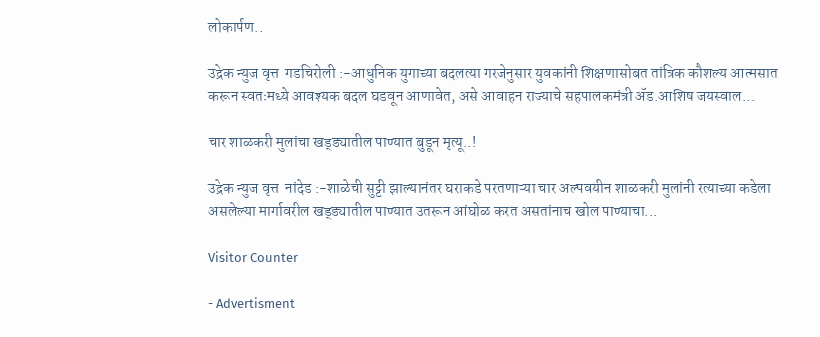लोकार्पण..

उद्रेक न्युज वृत्त  गडचिरोली :-आधुनिक युगाच्या बदलत्या गरजेनुसार युवकांनी शिक्षणासोबत तांत्रिक कौशल्य आत्मसात करून स्वतःमध्ये आवश्यक बदल घडवून आणावेत, असे आवाहन राज्याचे सहपालकमंत्री ॲड.आशिष जयस्वाल...

चार शाळकरी मुलांचा खड्ड्यातील पाण्यात बुडून मृत्यू..!

उद्रेक न्युज वृत्त  नांदेड :-शाळेची सुट्टी झाल्यानंतर घराकडे परतणाऱ्या चार अल्पवयीन शाळकरी मुलांनी रत्याच्या कडेला असलेल्या मार्गावरील खड्ड्यातील पाण्यात उतरून आंघोळ करत असतांनाच खोल पाण्याचा...

Visitor Counter

- Advertisment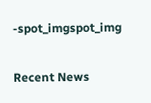-spot_imgspot_img

Recent News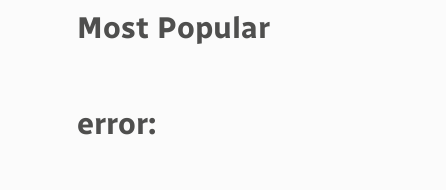Most Popular

error: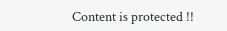Content is protected !!